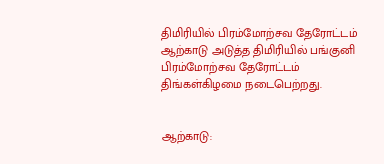திமிரியில் பிரம்மோற்சவ தேரோட்டம்
ஆற்காடு அடுத்த திமிரியில் பங்குனி பிரம்மோற்சவ தேரோட்டம் திங்கள்கிழமை நடைபெற்றது.


ஆற்காடு: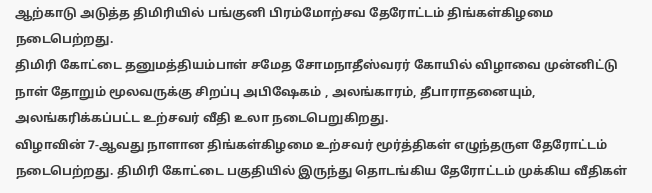ஆற்காடு அடுத்த திமிரியில் பங்குனி பிரம்மோற்சவ தேரோட்டம் திங்கள்கிழமை நடைபெற்றது.
திமிரி கோட்டை தனுமத்தியம்பாள் சமேத சோமநாதீஸ்வரர் கோயில் விழாவை முன்னிட்டு நாள் தோறும் மூலவருக்கு சிறப்பு அபிஷேகம் , அலங்காரம், தீபாராதனையும், அலங்கரிக்கப்பட்ட உற்சவர் வீதி உலா நடைபெறுகிறது.
விழாவின் 7-ஆவது நாளான திங்கள்கிழமை உற்சவர் மூர்த்திகள் எழுந்தருள தேரோட்டம் நடைபெற்றது. திமிரி கோட்டை பகுதியில் இருந்து தொடங்கிய தேரோட்டம் முக்கிய வீதிகள்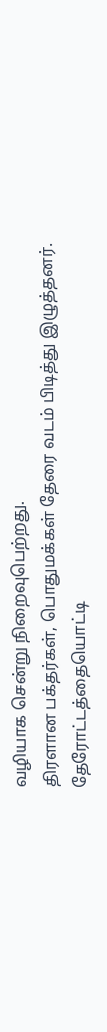வழியாக சென்று நிறைவுபெற்றது.
திரளான பக்தர்கள், பொதுமக்கள் தேரை வடம் பிடித்து இழுத்தனர். தேரோட்டத்தையொட்டி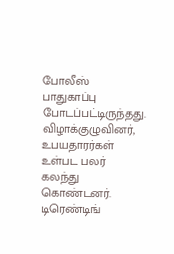போலீஸ் பாதுகாப்பு போடப்பட்டிருந்தது. விழாக்குழுவினர், உபயதாரர்கள் உள்பட பலர் கலந்து கொண்டனர்.
டிரெண்டிங்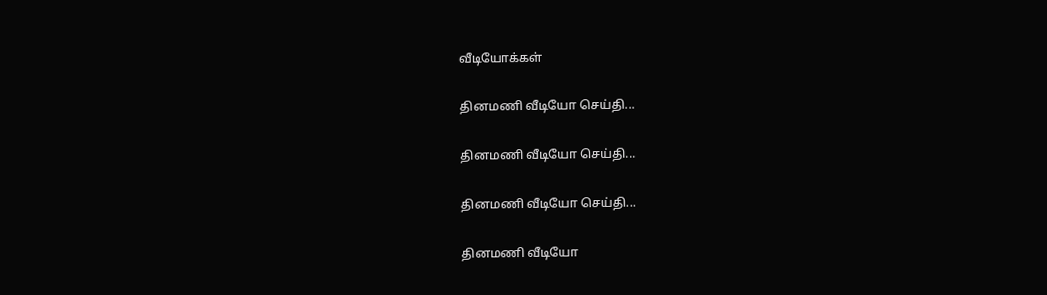வீடியோக்கள்

தினமணி வீடியோ செய்தி...

தினமணி வீடியோ செய்தி...

தினமணி வீடியோ செய்தி...

தினமணி வீடியோ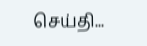செய்தி...